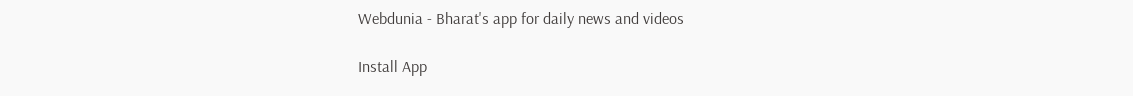Webdunia - Bharat's app for daily news and videos

Install App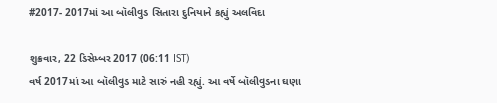#2017- 2017માં આ બૉલીવુડ સિતારા દુનિયાને કહ્યું અલવિદા

શુક્રવાર, 22 ડિસેમ્બર 2017 (06:11 IST)
વર્ષ 2017માં આ બૉલીવુડ માટે સારું નહી રહ્યું. આ વર્ષે બૉલીવુડના ઘણા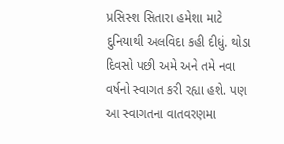પ્રસિસ્શ સિતારા હમેશા માટે દુનિયાથી અલવિદા કહી દીધું. થોડા દિવસો પછી અમે અને તમે નવા વર્ષનો સ્વાગત કરી રહ્યા હશે. પણ આ સ્વાગતના વાતવરણમા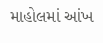માહોલમાં આંખ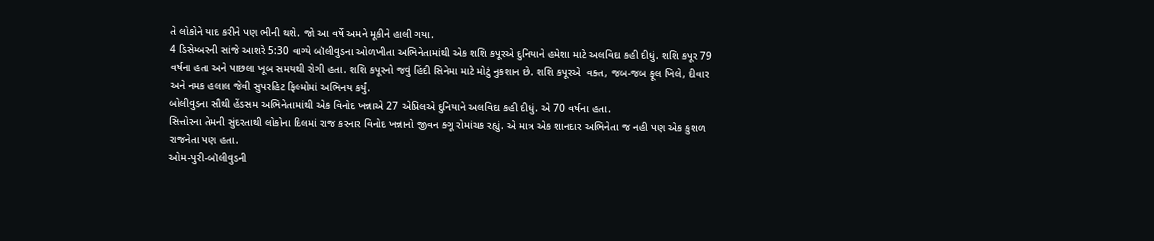તે લોકોને યાદ કરીને પણ ભીની થશે. જો આ વર્ષે અમને મૂકીને હાલી ગયા.
4 ડિસેમ્બરની સાંજે આશરે 5:30 વાગ્યે બૉલીવુડના ઓળખીતા અભિનેતામાંથી એક શશિ કપૂરએ દુનિયાને હમેશા માટે અલવિદા કહી દીધું. શશિ કપૂર 79 વર્ષના હતા અને પાછલા ખૂબ સમયથી રોગી હતા. શશિ કપૂરનો જવું હિંદી સિનેમા માટે મોટું નુકશાન છે. શશિ કપૂરએ  વક્ત, જબ-જબ ફૂલ ખિલે, દીવાર અને નમક હલાલ જેવી સુપરહિટ ફિલ્મોમાં અભિનય કર્યું.
બોલીવુડના સૌથી હેંડસમ અભિનેતામાંથી એક વિનોદ ખન્નાએ 27 એપ્રિલએ દુનિયાને અલવિદા કહી દીધું. એ 70 વર્ષના હતા.
સિત્તોરના તેમની સુંદરતાથી લોકોના દિલમાં રાજ કરનાર વિનોદ ખન્નાનો જીવન ક્ગૂ રોમાંચક રહ્યું. એ માત્ર એક શાનદાર અભિનેતા જ નહી પણ એક કુશળ રાજનેતા પણ હતા.
ઓમ-પુરી-બૉલીવુડની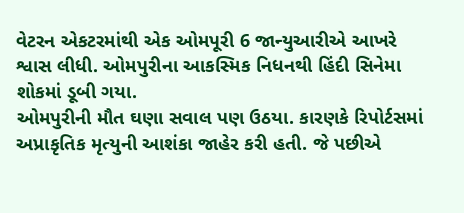વેટરન એકટરમાંથી એક ઓમપૂરી 6 જાન્યુઆરીએ આખરે શ્વાસ લીધી. ઓમપુરીના આકસ્મિક નિધનથી હિંદી સિનેમા શોકમાં ડૂબી ગયા.
ઓમપુરીની મૌત ઘણા સવાલ પણ ઉઠયા. કારણકે રિપોર્ટસમાં અપ્રાકૃતિક મૃત્યુની આશંકા જાહેર કરી હતી. જે પછીએ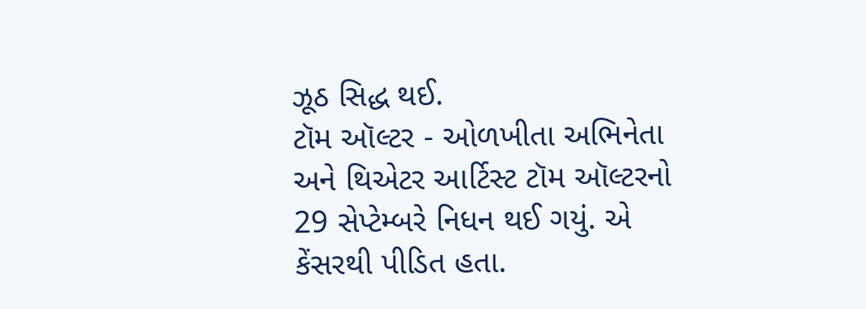ઝૂઠ સિદ્ધ થઈ.
ટૉમ ઑલ્ટર - ઓળખીતા અભિનેતા અને થિએટર આર્ટિસ્ટ ટૉમ ઑલ્ટરનો 29 સેપ્ટેમ્બરે નિધન થઈ ગયું. એ કેંસરથી પીડિત હતા.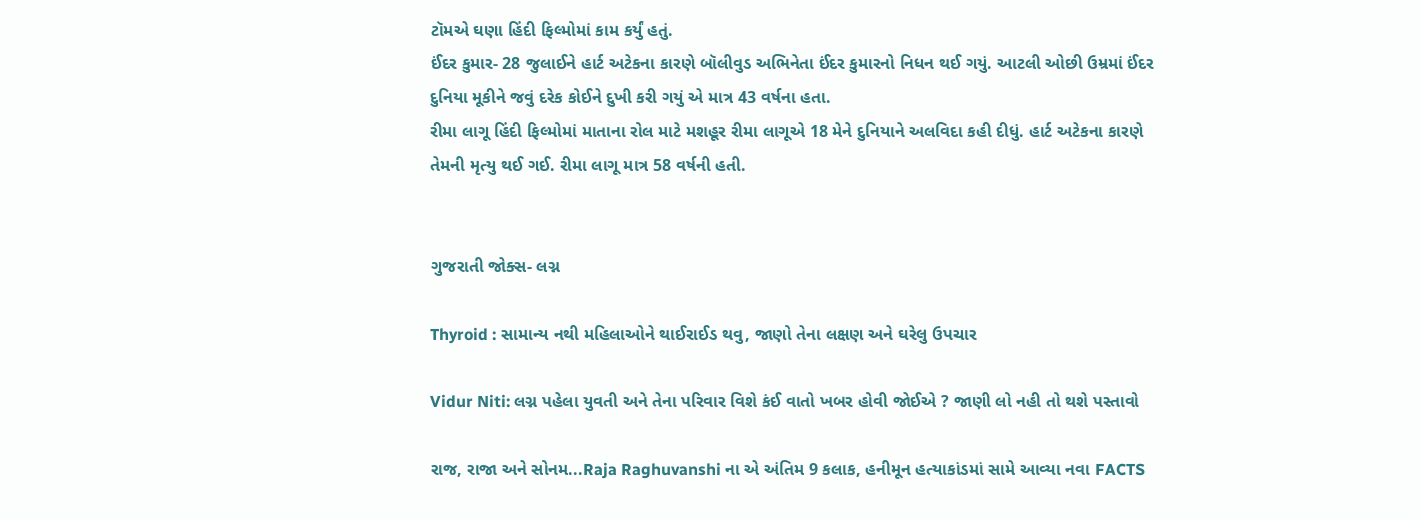ટૉમએ ઘણા હિંદી ફિલ્મોમાં કામ કર્યું હતું.
ઈંદર કુમાર- 28 જુલાઈને હાર્ટ અટેકના કારણે બૉલીવુડ અભિનેતા ઈંદર કુમારનો નિધન થઈ ગયું. આટલી ઓછી ઉમ્રમાં ઈંદર દુનિયા મૂકીને જવું દરેક કોઈને દુખી કરી ગયું એ માત્ર 43 વર્ષના હતા.
રીમા લાગૂ હિંદી ફિલ્મોમાં માતાના રોલ માટે મશહૂર રીમા લાગૂએ 18 મેને દુનિયાને અલવિદા કહી દીધું. હાર્ટ અટેકના કારણે તેમની મૃત્યુ થઈ ગઈ. રીમા લાગૂ માત્ર 58 વર્ષની હતી.


ગુજરાતી જોક્સ- લગ્ન

Thyroid : સામાન્ય નથી મહિલાઓને થાઈરાઈડ થવુ, જાણો તેના લક્ષણ અને ઘરેલુ ઉપચાર

Vidur Niti: લગ્ન પહેલા યુવતી અને તેના પરિવાર વિશે કંઈ વાતો ખબર હોવી જોઈએ ? જાણી લો નહી તો થશે પસ્તાવો

રાજ, રાજા અને સોનમ...Raja Raghuvanshi ના એ અંતિમ 9 કલાક, હનીમૂન હત્યાકાંડમાં સામે આવ્યા નવા FACTS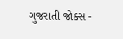ગુજરાતી જોક્સ -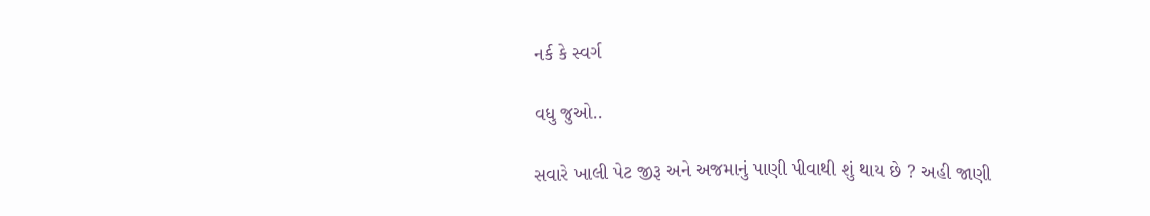નર્ક કે સ્વર્ગ

વધુ જુઓ..

સવારે ખાલી પેટ જીરૂ અને અજમાનું પાણી પીવાથી શું થાય છે ? અહી જાણી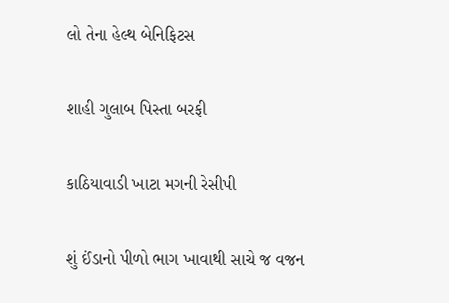લો તેના હેલ્થ બેનિફિટસ

શાહી ગુલાબ પિસ્તા બરફી

કાઠિયાવાડી ખાટા મગની રેસીપી

શું ઈંડાનો પીળો ભાગ ખાવાથી સાચે જ વજન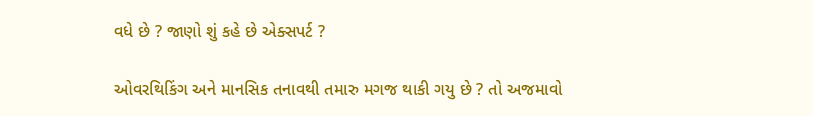વધે છે ? જાણો શું કહે છે એક્સપર્ટ ?

ઓવરથિકિંગ અને માનસિક તનાવથી તમારુ મગજ થાકી ગયુ છે ? તો અજમાવો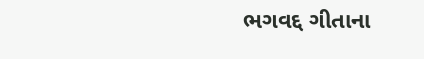ભગવદ્દ ગીતાના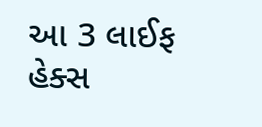આ 3 લાઈફ હેક્સ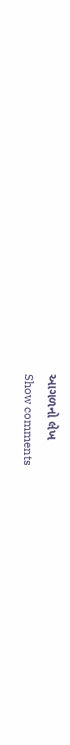આગળનો લેખ
Show comments